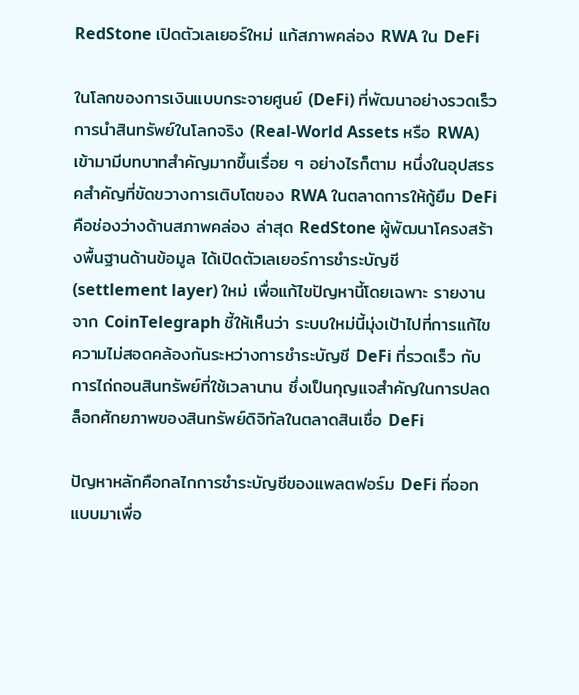RedStone เปิดตัวเลเยอร์ใหม่ แก้สภาพคล่อง RWA ใน DeFi

ในโลกของการเงินแบบกระจายศูนย์ (DeFi) ที่พัฒนาอย่างรวดเร็ว การนำสินทรัพย์ในโลกจริง (Real-World Assets หรือ RWA) เข้ามามีบทบาทสำคัญมากขึ้นเรื่อย ๆ อย่างไรก็ตาม หนึ่งในอุปสรรคสำคัญที่ขัดขวางการเติบโตของ RWA ในตลาดการให้กู้ยืม DeFi คือช่องว่างด้านสภาพคล่อง ล่าสุด RedStone ผู้พัฒนาโครงสร้างพื้นฐานด้านข้อมูล ได้เปิดตัวเลเยอร์การชำระบัญชี (settlement layer) ใหม่ เพื่อแก้ไขปัญหานี้โดยเฉพาะ รายงานจาก CoinTelegraph ชี้ให้เห็นว่า ระบบใหม่นี้มุ่งเป้าไปที่การแก้ไขความไม่สอดคล้องกันระหว่างการชำระบัญชี DeFi ที่รวดเร็ว กับการไถ่ถอนสินทรัพย์ที่ใช้เวลานาน ซึ่งเป็นกุญแจสำคัญในการปลดล็อกศักยภาพของสินทรัพย์ดิจิทัลในตลาดสินเชื่อ DeFi

ปัญหาหลักคือกลไกการชำระบัญชีของแพลตฟอร์ม DeFi ที่ออกแบบมาเพื่อ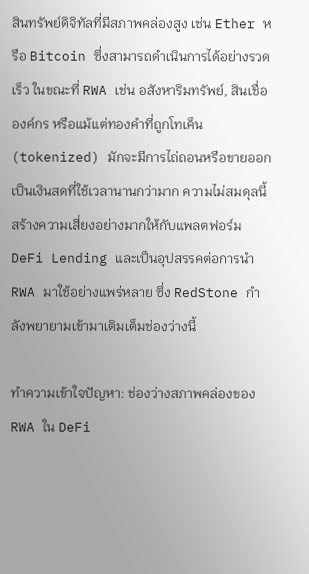สินทรัพย์ดิจิทัลที่มีสภาพคล่องสูง เช่น Ether หรือ Bitcoin ซึ่งสามารถดำเนินการได้อย่างรวดเร็ว ในขณะที่ RWA เช่น อสังหาริมทรัพย์, สินเชื่อองค์กร หรือแม้แต่ทองคำที่ถูกโทเค็น (tokenized) มักจะมีการไถ่ถอนหรือขายออกเป็นเงินสดที่ใช้เวลานานกว่ามาก ความไม่สมดุลนี้สร้างความเสี่ยงอย่างมากให้กับแพลตฟอร์ม DeFi Lending และเป็นอุปสรรคต่อการนำ RWA มาใช้อย่างแพร่หลาย ซึ่ง RedStone กำลังพยายามเข้ามาเติมเต็มช่องว่างนี้

ทำความเข้าใจปัญหา: ช่องว่างสภาพคล่องของ RWA ใน DeFi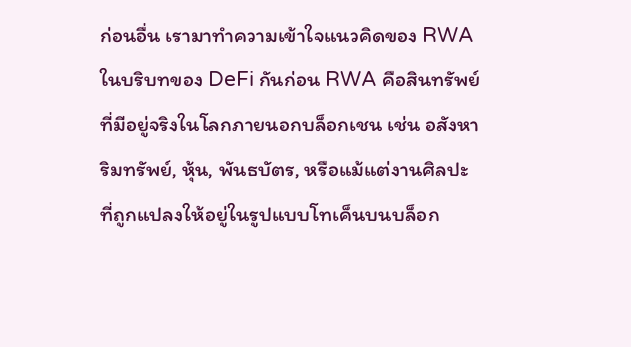ก่อนอื่น เรามาทำความเข้าใจแนวคิดของ RWA ในบริบทของ DeFi กันก่อน RWA คือสินทรัพย์ที่มีอยู่จริงในโลกภายนอกบล็อกเชน เช่น อสังหาริมทรัพย์, หุ้น, พันธบัตร, หรือแม้แต่งานศิลปะ ที่ถูกแปลงให้อยู่ในรูปแบบโทเค็นบนบล็อก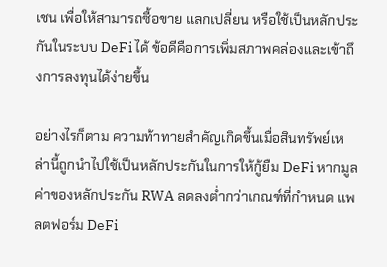เชน เพื่อให้สามารถซื้อขาย แลกเปลี่ยน หรือใช้เป็นหลักประกันในระบบ DeFi ได้ ข้อดีคือการเพิ่มสภาพคล่องและเข้าถึงการลงทุนได้ง่ายขึ้น

อย่างไรก็ตาม ความท้าทายสำคัญเกิดขึ้นเมื่อสินทรัพย์เหล่านี้ถูกนำไปใช้เป็นหลักประกันในการให้กู้ยืม DeFi หากมูลค่าของหลักประกัน RWA ลดลงต่ำกว่าเกณฑ์ที่กำหนด แพลตฟอร์ม DeFi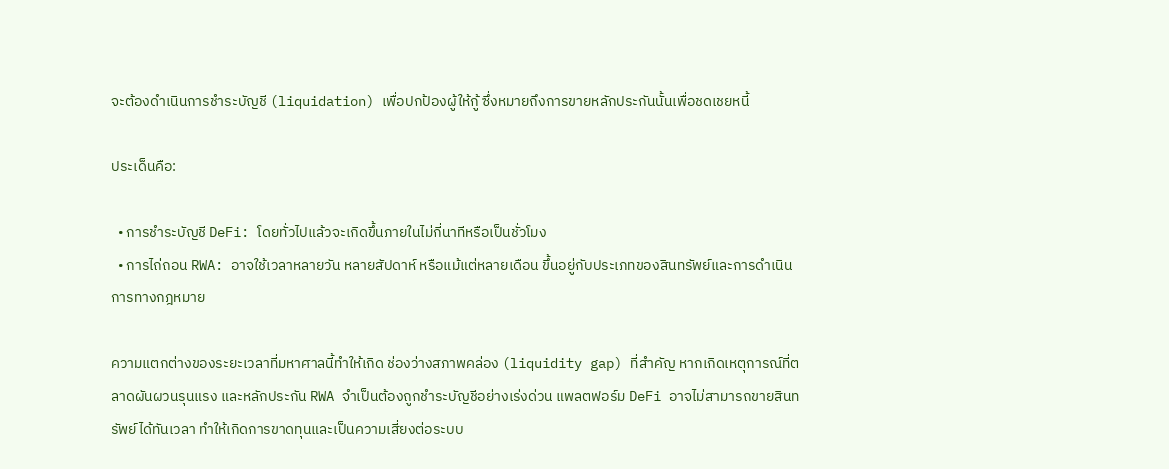จะต้องดำเนินการชำระบัญชี (liquidation) เพื่อปกป้องผู้ให้กู้ ซึ่งหมายถึงการขายหลักประกันนั้นเพื่อชดเชยหนี้

ประเด็นคือ:

  • การชำระบัญชี DeFi: โดยทั่วไปแล้วจะเกิดขึ้นภายในไม่กี่นาทีหรือเป็นชั่วโมง
  • การไถ่ถอน RWA: อาจใช้เวลาหลายวัน หลายสัปดาห์ หรือแม้แต่หลายเดือน ขึ้นอยู่กับประเภทของสินทรัพย์และการดำเนินการทางกฎหมาย

ความแตกต่างของระยะเวลาที่มหาศาลนี้ทำให้เกิด ช่องว่างสภาพคล่อง (liquidity gap) ที่สำคัญ หากเกิดเหตุการณ์ที่ตลาดผันผวนรุนแรง และหลักประกัน RWA จำเป็นต้องถูกชำระบัญชีอย่างเร่งด่วน แพลตฟอร์ม DeFi อาจไม่สามารถขายสินทรัพย์ได้ทันเวลา ทำให้เกิดการขาดทุนและเป็นความเสี่ยงต่อระบบ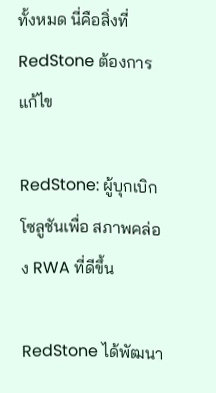ทั้งหมด นี่คือสิ่งที่ RedStone ต้องการแก้ไข

RedStone: ผู้บุกเบิกโซลูชันเพื่อ สภาพคล่อง RWA ที่ดีขึ้น

RedStone ได้พัฒนา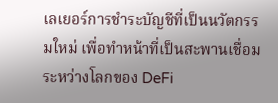เลเยอร์การชำระบัญชีที่เป็นนวัตกรรมใหม่ เพื่อทำหน้าที่เป็นสะพานเชื่อมระหว่างโลกของ DeFi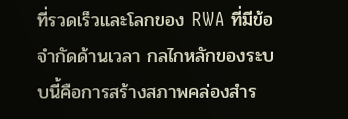ที่รวดเร็วและโลกของ RWA ที่มีข้อจำกัดด้านเวลา กลไกหลักของระบบนี้คือการสร้างสภาพคล่องสำร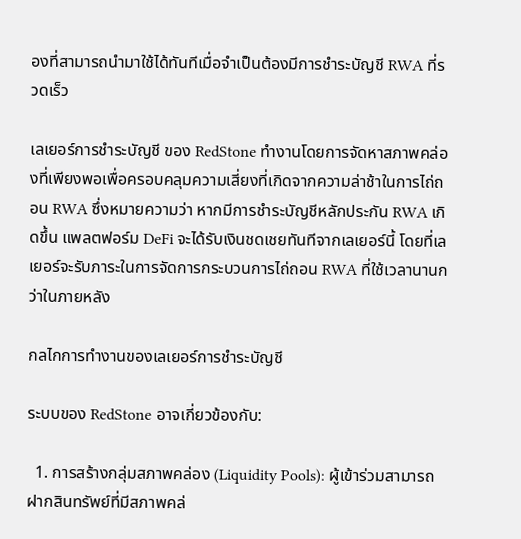องที่สามารถนำมาใช้ได้ทันทีเมื่อจำเป็นต้องมีการชำระบัญชี RWA ที่รวดเร็ว

เลเยอร์การชำระบัญชี ของ RedStone ทำงานโดยการจัดหาสภาพคล่องที่เพียงพอเพื่อครอบคลุมความเสี่ยงที่เกิดจากความล่าช้าในการไถ่ถอน RWA ซึ่งหมายความว่า หากมีการชำระบัญชีหลักประกัน RWA เกิดขึ้น แพลตฟอร์ม DeFi จะได้รับเงินชดเชยทันทีจากเลเยอร์นี้ โดยที่เลเยอร์จะรับภาระในการจัดการกระบวนการไถ่ถอน RWA ที่ใช้เวลานานกว่าในภายหลัง

กลไกการทำงานของเลเยอร์การชำระบัญชี

ระบบของ RedStone อาจเกี่ยวข้องกับ:

  1. การสร้างกลุ่มสภาพคล่อง (Liquidity Pools): ผู้เข้าร่วมสามารถฝากสินทรัพย์ที่มีสภาพคล่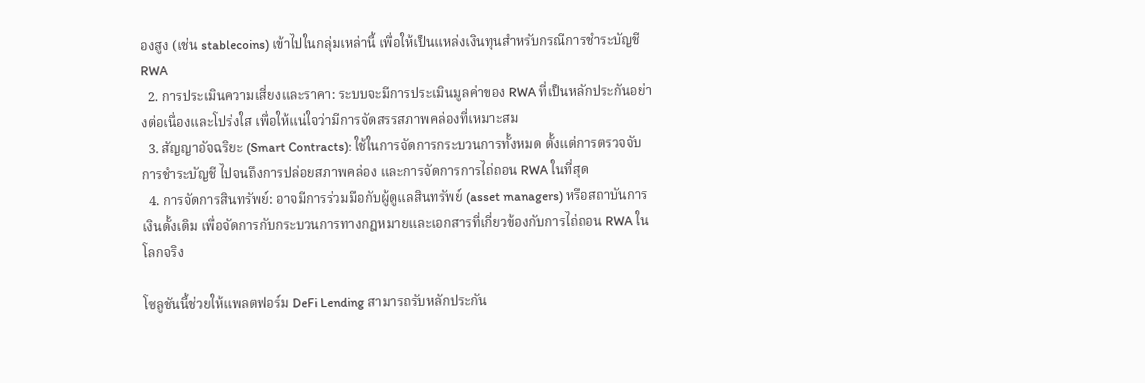องสูง (เช่น stablecoins) เข้าไปในกลุ่มเหล่านี้ เพื่อให้เป็นแหล่งเงินทุนสำหรับกรณีการชำระบัญชี RWA
  2. การประเมินความเสี่ยงและราคา: ระบบจะมีการประเมินมูลค่าของ RWA ที่เป็นหลักประกันอย่างต่อเนื่องและโปร่งใส เพื่อให้แน่ใจว่ามีการจัดสรรสภาพคล่องที่เหมาะสม
  3. สัญญาอัจฉริยะ (Smart Contracts): ใช้ในการจัดการกระบวนการทั้งหมด ตั้งแต่การตรวจจับการชำระบัญชี ไปจนถึงการปล่อยสภาพคล่อง และการจัดการการไถ่ถอน RWA ในที่สุด
  4. การจัดการสินทรัพย์: อาจมีการร่วมมือกับผู้ดูแลสินทรัพย์ (asset managers) หรือสถาบันการเงินดั้งเดิม เพื่อจัดการกับกระบวนการทางกฎหมายและเอกสารที่เกี่ยวข้องกับการไถ่ถอน RWA ในโลกจริง

โซลูชันนี้ช่วยให้แพลตฟอร์ม DeFi Lending สามารถรับหลักประกัน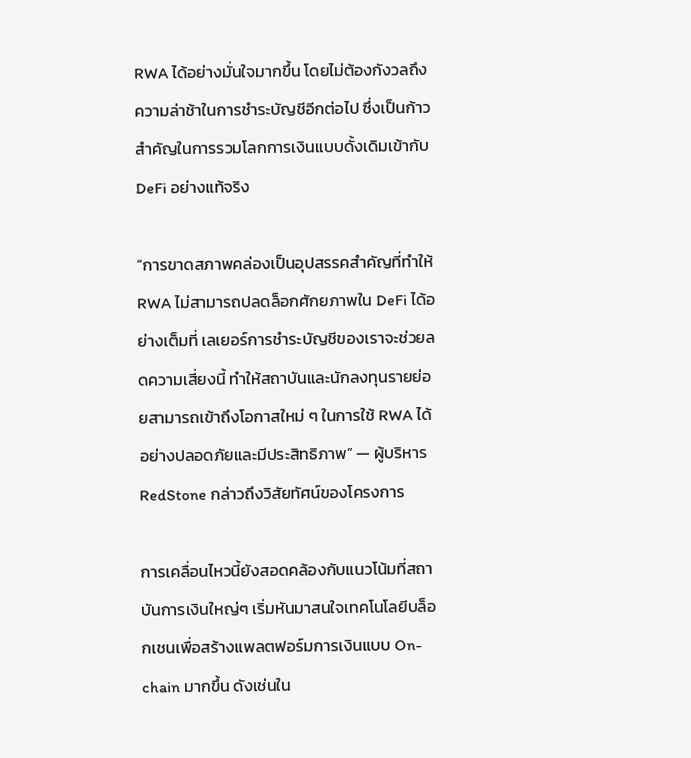RWA ได้อย่างมั่นใจมากขึ้น โดยไม่ต้องกังวลถึงความล่าช้าในการชำระบัญชีอีกต่อไป ซึ่งเป็นก้าวสำคัญในการรวมโลกการเงินแบบดั้งเดิมเข้ากับ DeFi อย่างแท้จริง

“การขาดสภาพคล่องเป็นอุปสรรคสำคัญที่ทำให้ RWA ไม่สามารถปลดล็อกศักยภาพใน DeFi ได้อย่างเต็มที่ เลเยอร์การชำระบัญชีของเราจะช่วยลดความเสี่ยงนี้ ทำให้สถาบันและนักลงทุนรายย่อยสามารถเข้าถึงโอกาสใหม่ ๆ ในการใช้ RWA ได้อย่างปลอดภัยและมีประสิทธิภาพ” — ผู้บริหาร RedStone กล่าวถึงวิสัยทัศน์ของโครงการ

การเคลื่อนไหวนี้ยังสอดคล้องกับแนวโน้มที่สถาบันการเงินใหญ่ๆ เริ่มหันมาสนใจเทคโนโลยีบล็อกเชนเพื่อสร้างแพลตฟอร์มการเงินแบบ On-chain มากขึ้น ดังเช่นใน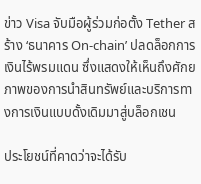ข่าว Visa จับมือผู้ร่วมก่อตั้ง Tether สร้าง ‘ธนาคาร On-chain’ ปลดล็อกการเงินไร้พรมแดน ซึ่งแสดงให้เห็นถึงศักยภาพของการนำสินทรัพย์และบริการทางการเงินแบบดั้งเดิมมาสู่บล็อกเชน

ประโยชน์ที่คาดว่าจะได้รับ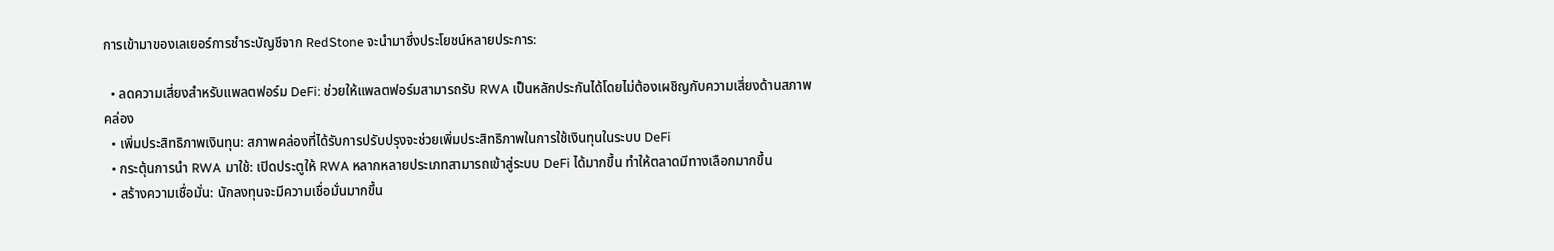การเข้ามาของเลเยอร์การชำระบัญชีจาก RedStone จะนำมาซึ่งประโยชน์หลายประการ:

  • ลดความเสี่ยงสำหรับแพลตฟอร์ม DeFi: ช่วยให้แพลตฟอร์มสามารถรับ RWA เป็นหลักประกันได้โดยไม่ต้องเผชิญกับความเสี่ยงด้านสภาพคล่อง
  • เพิ่มประสิทธิภาพเงินทุน: สภาพคล่องที่ได้รับการปรับปรุงจะช่วยเพิ่มประสิทธิภาพในการใช้เงินทุนในระบบ DeFi
  • กระตุ้นการนำ RWA มาใช้: เปิดประตูให้ RWA หลากหลายประเภทสามารถเข้าสู่ระบบ DeFi ได้มากขึ้น ทำให้ตลาดมีทางเลือกมากขึ้น
  • สร้างความเชื่อมั่น: นักลงทุนจะมีความเชื่อมั่นมากขึ้น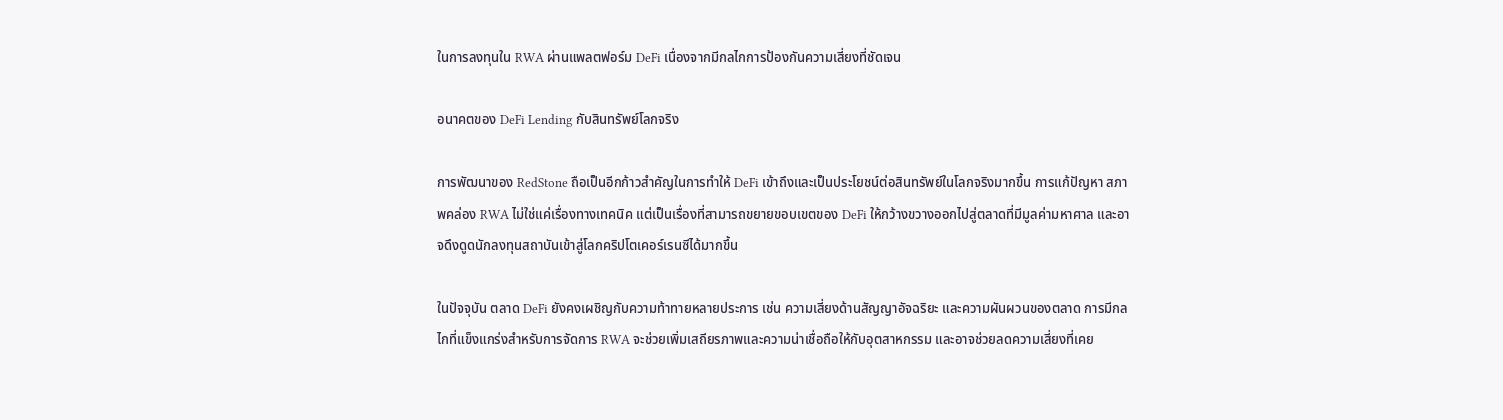ในการลงทุนใน RWA ผ่านแพลตฟอร์ม DeFi เนื่องจากมีกลไกการป้องกันความเสี่ยงที่ชัดเจน

อนาคตของ DeFi Lending กับสินทรัพย์โลกจริง

การพัฒนาของ RedStone ถือเป็นอีกก้าวสำคัญในการทำให้ DeFi เข้าถึงและเป็นประโยชน์ต่อสินทรัพย์ในโลกจริงมากขึ้น การแก้ปัญหา สภาพคล่อง RWA ไม่ใช่แค่เรื่องทางเทคนิค แต่เป็นเรื่องที่สามารถขยายขอบเขตของ DeFi ให้กว้างขวางออกไปสู่ตลาดที่มีมูลค่ามหาศาล และอาจดึงดูดนักลงทุนสถาบันเข้าสู่โลกคริปโตเคอร์เรนซีได้มากขึ้น

ในปัจจุบัน ตลาด DeFi ยังคงเผชิญกับความท้าทายหลายประการ เช่น ความเสี่ยงด้านสัญญาอัจฉริยะ และความผันผวนของตลาด การมีกลไกที่แข็งแกร่งสำหรับการจัดการ RWA จะช่วยเพิ่มเสถียรภาพและความน่าเชื่อถือให้กับอุตสาหกรรม และอาจช่วยลดความเสี่ยงที่เคย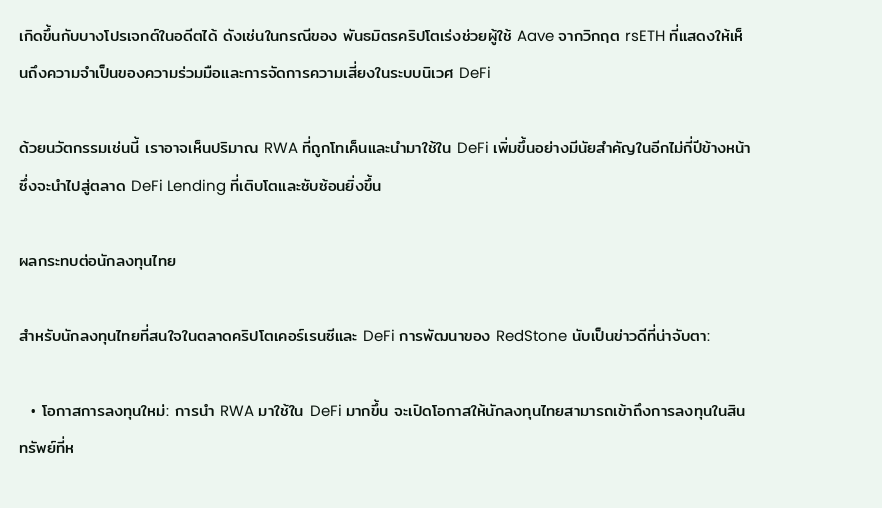เกิดขึ้นกับบางโปรเจกต์ในอดีตได้ ดังเช่นในกรณีของ พันธมิตรคริปโตเร่งช่วยผู้ใช้ Aave จากวิกฤต rsETH ที่แสดงให้เห็นถึงความจำเป็นของความร่วมมือและการจัดการความเสี่ยงในระบบนิเวศ DeFi

ด้วยนวัตกรรมเช่นนี้ เราอาจเห็นปริมาณ RWA ที่ถูกโทเค็นและนำมาใช้ใน DeFi เพิ่มขึ้นอย่างมีนัยสำคัญในอีกไม่กี่ปีข้างหน้า ซึ่งจะนำไปสู่ตลาด DeFi Lending ที่เติบโตและซับซ้อนยิ่งขึ้น

ผลกระทบต่อนักลงทุนไทย

สำหรับนักลงทุนไทยที่สนใจในตลาดคริปโตเคอร์เรนซีและ DeFi การพัฒนาของ RedStone นับเป็นข่าวดีที่น่าจับตา:

  • โอกาสการลงทุนใหม่: การนำ RWA มาใช้ใน DeFi มากขึ้น จะเปิดโอกาสให้นักลงทุนไทยสามารถเข้าถึงการลงทุนในสินทรัพย์ที่ห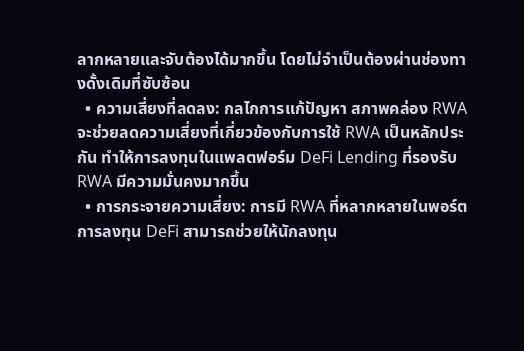ลากหลายและจับต้องได้มากขึ้น โดยไม่จำเป็นต้องผ่านช่องทางดั้งเดิมที่ซับซ้อน
  • ความเสี่ยงที่ลดลง: กลไกการแก้ปัญหา สภาพคล่อง RWA จะช่วยลดความเสี่ยงที่เกี่ยวข้องกับการใช้ RWA เป็นหลักประกัน ทำให้การลงทุนในแพลตฟอร์ม DeFi Lending ที่รองรับ RWA มีความมั่นคงมากขึ้น
  • การกระจายความเสี่ยง: การมี RWA ที่หลากหลายในพอร์ตการลงทุน DeFi สามารถช่วยให้นักลงทุน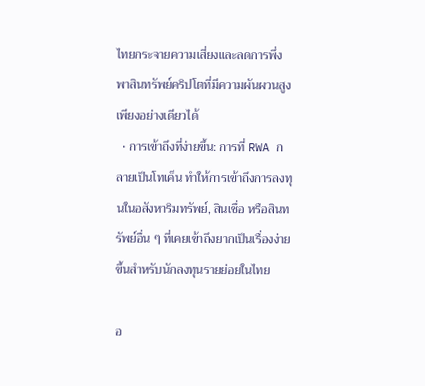ไทยกระจายความเสี่ยงและลดการพึ่งพาสินทรัพย์คริปโตที่มีความผันผวนสูงเพียงอย่างเดียวได้
  • การเข้าถึงที่ง่ายขึ้น: การที่ RWA กลายเป็นโทเค็น ทำให้การเข้าถึงการลงทุนในอสังหาริมทรัพย์, สินเชื่อ หรือสินทรัพย์อื่น ๆ ที่เคยเข้าถึงยากเป็นเรื่องง่ายขึ้นสำหรับนักลงทุนรายย่อยในไทย

อ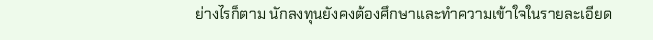ย่างไรก็ตาม นักลงทุนยังคงต้องศึกษาและทำความเข้าใจในรายละเอียด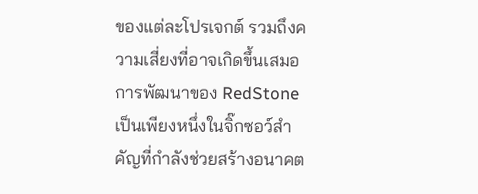ของแต่ละโปรเจกต์ รวมถึงความเสี่ยงที่อาจเกิดขึ้นเสมอ การพัฒนาของ RedStone เป็นเพียงหนึ่งในจิ๊กซอว์สำคัญที่กำลังช่วยสร้างอนาคต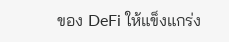ของ DeFi ให้แข็งแกร่ง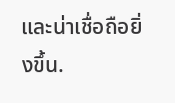และน่าเชื่อถือยิ่งขึ้น.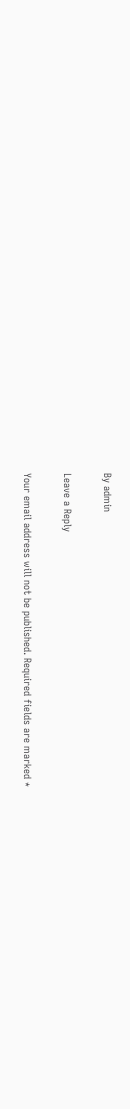By admin

Leave a Reply

Your email address will not be published. Required fields are marked *